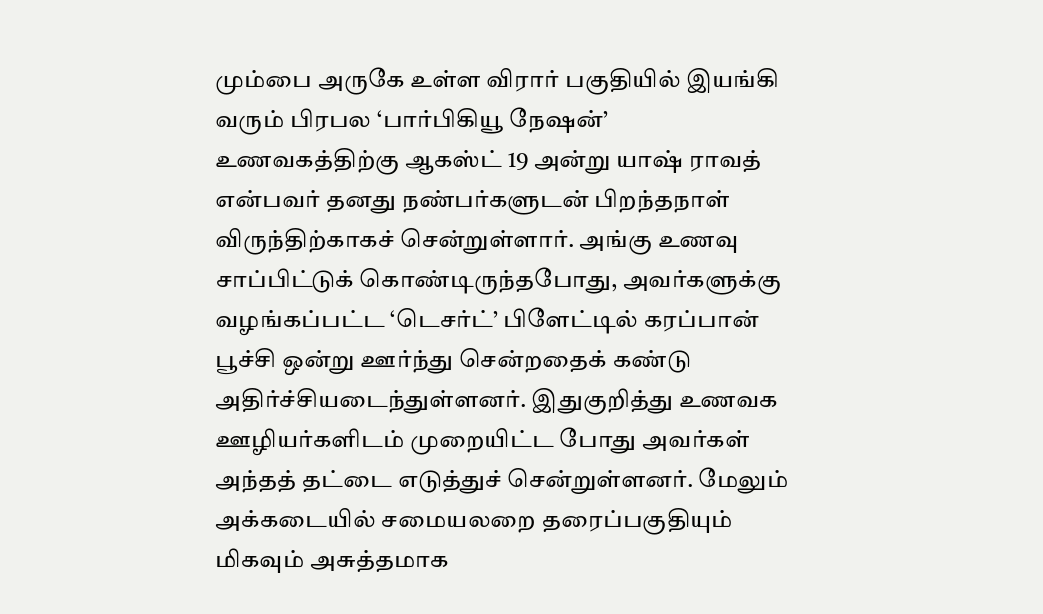மும்பை அருகே உள்ள விரார் பகுதியில் இயங்கி வரும் பிரபல ‘பார்பிகியூ நேஷன்’ உணவகத்திற்கு ஆகஸ்ட் 19 அன்று யாஷ் ராவத் என்பவர் தனது நண்பர்களுடன் பிறந்தநாள் விருந்திற்காகச் சென்றுள்ளார். அங்கு உணவு சாப்பிட்டுக் கொண்டிருந்தபோது, அவர்களுக்கு வழங்கப்பட்ட ‘டெசர்ட்’ பிளேட்டில் கரப்பான் பூச்சி ஒன்று ஊர்ந்து சென்றதைக் கண்டு அதிர்ச்சியடைந்துள்ளனர். இதுகுறித்து உணவக ஊழியர்களிடம் முறையிட்ட போது அவர்கள் அந்தத் தட்டை எடுத்துச் சென்றுள்ளனர். மேலும் அக்கடையில் சமையலறை தரைப்பகுதியும் மிகவும் அசுத்தமாக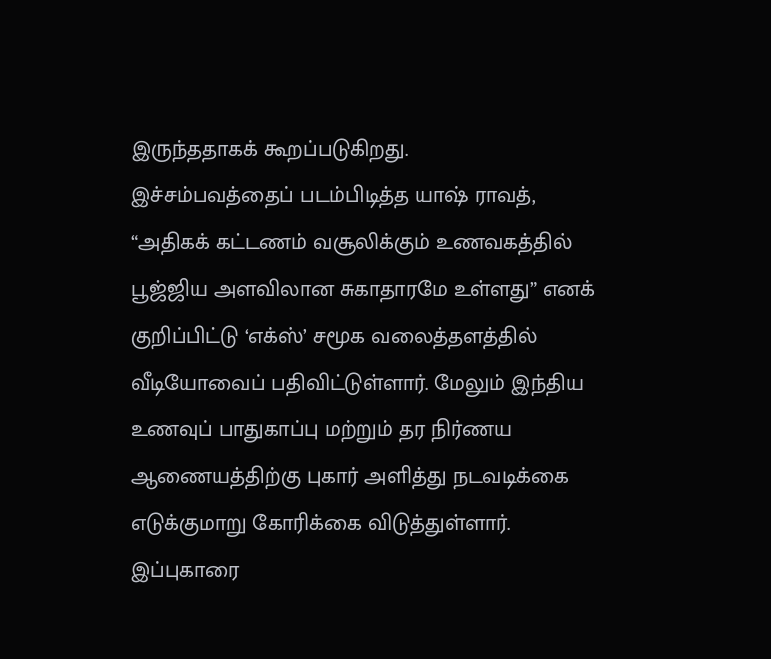இருந்ததாகக் கூறப்படுகிறது.
இச்சம்பவத்தைப் படம்பிடித்த யாஷ் ராவத், “அதிகக் கட்டணம் வசூலிக்கும் உணவகத்தில் பூஜ்ஜிய அளவிலான சுகாதாரமே உள்ளது” எனக் குறிப்பிட்டு ‘எக்ஸ்’ சமூக வலைத்தளத்தில் வீடியோவைப் பதிவிட்டுள்ளார். மேலும் இந்திய உணவுப் பாதுகாப்பு மற்றும் தர நிர்ணய ஆணையத்திற்கு புகார் அளித்து நடவடிக்கை எடுக்குமாறு கோரிக்கை விடுத்துள்ளார். இப்புகாரை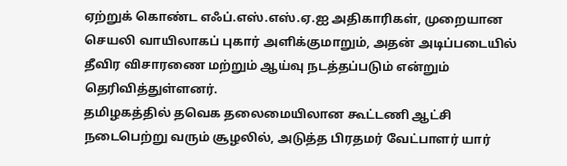ஏற்றுக் கொண்ட எஃப்.எஸ்.எஸ்.ஏ.ஐ அதிகாரிகள், முறையான செயலி வாயிலாகப் புகார் அளிக்குமாறும், அதன் அடிப்படையில் தீவிர விசாரணை மற்றும் ஆய்வு நடத்தப்படும் என்றும் தெரிவித்துள்ளனர்.
தமிழகத்தில் தவெக தலைமையிலான கூட்டணி ஆட்சி நடைபெற்று வரும் சூழலில், அடுத்த பிரதமர் வேட்பாளர் யார்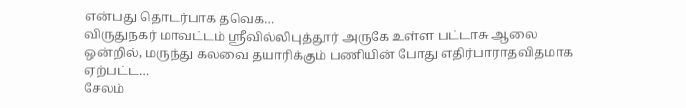என்பது தொடர்பாக தவெக…
விருதுநகர் மாவட்டம் ஸ்ரீவில்லிபுத்தூர் அருகே உள்ள பட்டாசு ஆலை ஒன்றில், மருந்து கலவை தயாரிக்கும் பணியின் போது எதிர்பாராதவிதமாக ஏற்பட்ட…
சேலம்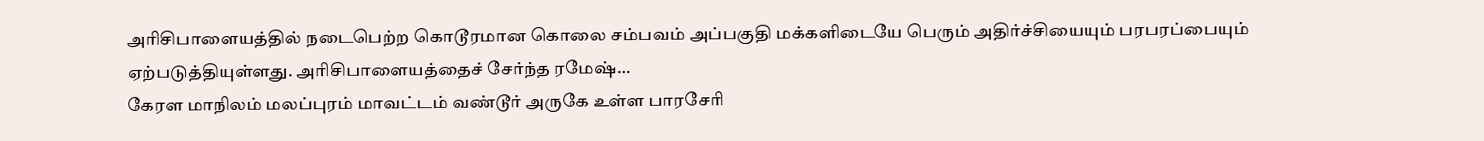அரிசிபாளையத்தில் நடைபெற்ற கொடூரமான கொலை சம்பவம் அப்பகுதி மக்களிடையே பெரும் அதிர்ச்சியையும் பரபரப்பையும் ஏற்படுத்தியுள்ளது. அரிசிபாளையத்தைச் சேர்ந்த ரமேஷ்…
கேரள மாநிலம் மலப்புரம் மாவட்டம் வண்டூர் அருகே உள்ள பாரசேரி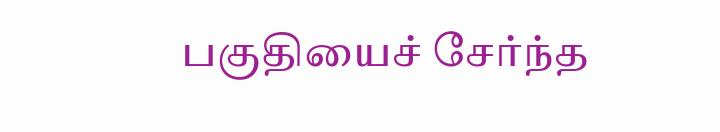பகுதியைச் சேர்ந்த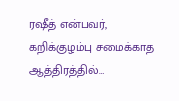ரஷீத் என்பவர், கறிக்குழம்பு சமைக்காத ஆத்திரத்தில்…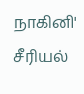நாகினி' சீரியல்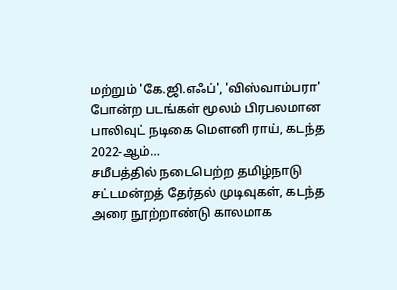மற்றும் 'கே.ஜி.எஃப்', 'விஸ்வாம்பரா' போன்ற படங்கள் மூலம் பிரபலமான பாலிவுட் நடிகை மௌனி ராய், கடந்த 2022-ஆம்…
சமீபத்தில் நடைபெற்ற தமிழ்நாடு சட்டமன்றத் தேர்தல் முடிவுகள், கடந்த அரை நூற்றாண்டு காலமாக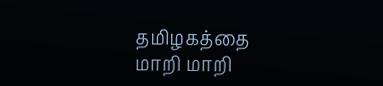தமிழகத்தை மாறி மாறி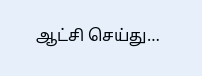ஆட்சி செய்து…